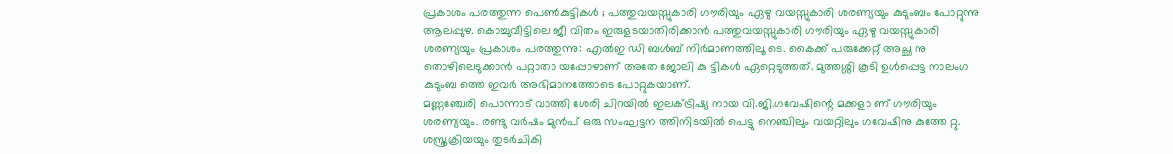പ്രകാശം പരത്തുന്ന പെൺകുട്ടികൾ ; പത്തുവയസ്സുകാരി ഗൗരിയും ഏഴു വയസ്സുകാരി ശരണ്യയും കുടുംബം പോറ്റുന്നു
ആലപ്പുഴ. കൊച്ചുവീട്ടിലെ ജീ വിതം ഇരുളടയാതിരിക്കാൻ പത്തുവയസ്സുകാരി ഗൗരിയും ഏഴു വയസ്സുകാരി ശരണ്യയും പ്രകാശം പരത്തുന്നു: എൽഇ ഡി ബൾബ് നിർമാണത്തിലൂ ടെ. കൈക്ക് പരുക്കേറ്റ് അച്ഛ നു തൊഴിലെടുക്കാൻ പറ്റാതാ യപ്പോഴാണ് അതേ ജോലി കു ട്ടികൾ ഏറ്റെടുത്തത്. മുത്തശ്ശി കൂടി ഉൾപ്പെട്ട നാലംഗ കുടുംബ ത്തെ ഇവർ അഭിമാനത്തോടെ പോറ്റുകയാണ്.
മണ്ണഞ്ചേരി പൊന്നാട് വാത്തി ശേരി ചിറയിൽ ഇലക്ട്രിഷ്യ നായ വി.ജി.ഗവേഷിന്റെ മക്കളാ ണ് ഗൗരിയും ശരണ്യയും. രണ്ടു വർഷം മുൻപ് ഒരു സംഘട്ടന ത്തിനിടയിൽ പെട്ടു നെഞ്ചിലും വയറ്റിലും ഗവേഷിനു കുത്തേ റ്റു. ശസ്ത്രക്രിയയും തുടർചികി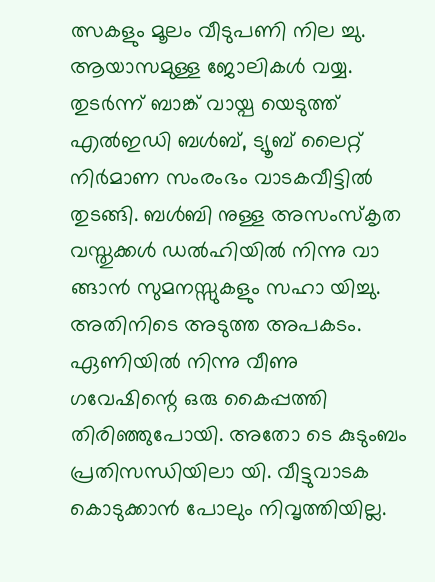ത്സകളും മൂലം വീടുപണി നില ച്ചു. ആയാസമുള്ള ജോലികൾ വയ്യ. തുടർന്ന് ബാങ്ക് വായ്പ യെടുത്ത് എൽഇഡി ബൾബ്, ട്യൂബ് ലൈറ്റ് നിർമാണ സംരംഭം വാടകവീട്ടിൽ തുടങ്ങി. ബൾബി നുള്ള അസംസ്കൃത വസ്തുക്കൾ ഡൽഹിയിൽ നിന്നു വാ ങ്ങാൻ സുമനസ്സുകളും സഹാ യിച്ചു. അതിനിടെ അടുത്ത അപകടം. ഏണിയിൽ നിന്നു വീണു ഗവേഷിന്റെ ഒരു കൈപ്പത്തി തിരിഞ്ഞുപോയി. അതോ ടെ കുടുംബം പ്രതിസന്ധിയിലാ യി. വീട്ടുവാടക കൊടുക്കാൻ പോലും നിവൃത്തിയില്ല.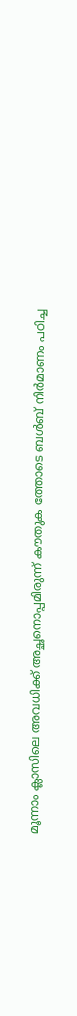മൂന്നാം ക്ലാസിലെ അവധിക്ക് അച്ഛനൊപ്പമിരുന്ന് കൗതുക ത്തോടെ ബൾബ് നിർമാണം പഠിച്ച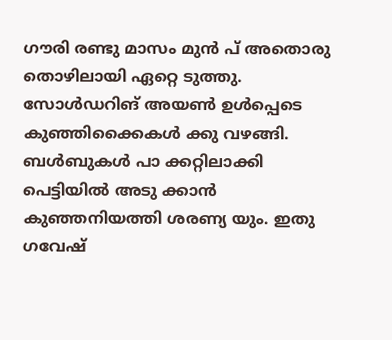ഗൗരി രണ്ടു മാസം മുൻ പ് അതൊരു തൊഴിലായി ഏറ്റെ ടുത്തു. സോൾഡറിങ് അയൺ ഉൾപ്പെടെ കുഞ്ഞിക്കൈകൾ ക്കു വഴങ്ങി. ബൾബുകൾ പാ ക്കറ്റിലാക്കി പെട്ടിയിൽ അടു ക്കാൻ കുഞ്ഞനിയത്തി ശരണ്യ യും. ഇതു ഗവേഷ്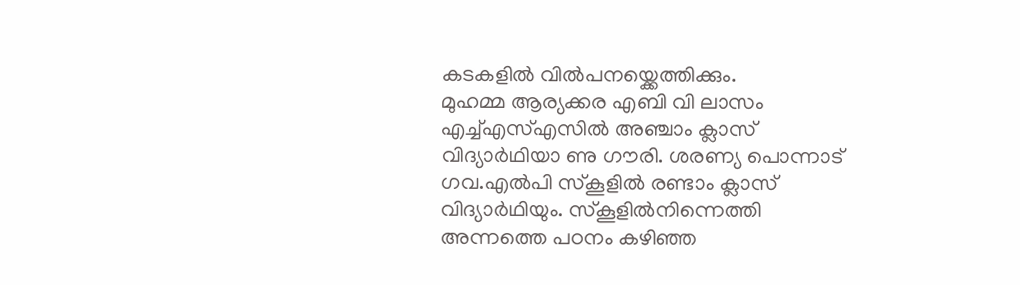കടകളിൽ വിൽപനയ്ക്കെത്തിക്കും.
മുഹമ്മ ആര്യക്കര എബി വി ലാസം എച്ച്എസ്എസിൽ അഞ്ചാം ക്ലാസ് വിദ്യാർഥിയാ ണു ഗൗരി. ശരണ്യ പൊന്നാട് ഗവ.എൽപി സ്കൂളിൽ രണ്ടാം ക്ലാസ് വിദ്യാർഥിയും. സ്കൂളിൽനിന്നെത്തി അന്നത്തെ പഠനം കഴിഞ്ഞ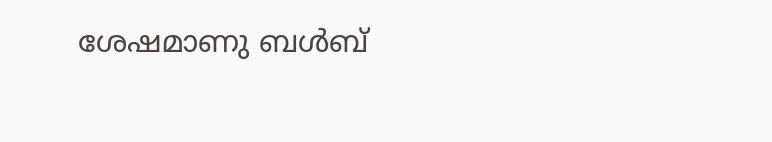ശേഷമാണു ബൾബ്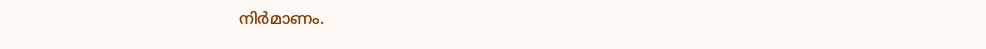നിർമാണം.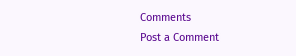Comments
Post a Comment